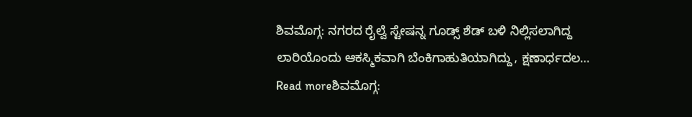ಶಿವಮೊಗ್ಗ: ನಗರದ ರೈಲ್ವೆ ಸ್ಟೇಷನ್ನ ಗೂಡ್ಸ್ ಶೆಡ್ ಬಳಿ ನಿಲ್ಲಿಸಲಾಗಿದ್ದ ಲಾರಿಯೊಂದು ಆಕಸ್ಮಿಕವಾಗಿ ಬೆಂಕಿಗಾಹುತಿಯಾಗಿದ್ದು, ಕ್ಷಣಾರ್ಧದಲ…
Read moreಶಿವಮೊಗ್ಗ: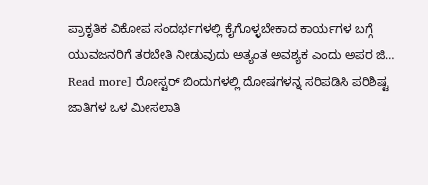ಪ್ರಾಕೃತಿಕ ವಿಕೋಪ ಸಂದರ್ಭಗಳಲ್ಲಿ ಕೈಗೊಳ್ಳಬೇಕಾದ ಕಾರ್ಯಗಳ ಬಗ್ಗೆ ಯುವಜನರಿಗೆ ತರಬೇತಿ ನೀಡುವುದು ಅತ್ಯಂತ ಅವಶ್ಯಕ ಎಂದು ಅಪರ ಜಿ…
Read more] ರೋಸ್ಟರ್ ಬಿಂದುಗಳಲ್ಲಿ ದೋಷಗಳನ್ನ ಸರಿಪಡಿಸಿ ಪರಿಶಿಷ್ಟ ಜಾತಿಗಳ ಒಳ ಮೀಸಲಾತಿ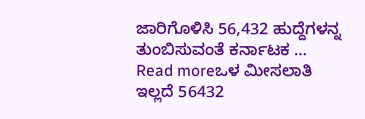ಜಾರಿಗೊಳಿಸಿ 56,432 ಹುದ್ದೆಗಳನ್ನ ತುಂಬಿಸುವಂತೆ ಕರ್ನಾಟಕ …
Read moreಒಳ ಮೀಸಲಾತಿ ಇಲ್ಲದೆ 56432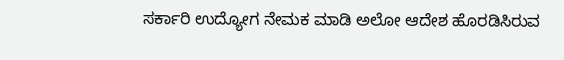ಸರ್ಕಾರಿ ಉದ್ಯೋಗ ನೇಮಕ ಮಾಡಿ ಅಲೋ ಆದೇಶ ಹೊರಡಿಸಿರುವ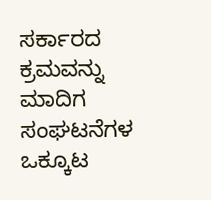ಸರ್ಕಾರದ ಕ್ರಮವನ್ನು ಮಾದಿಗ ಸಂಘಟನೆಗಳ ಒಕ್ಕೂಟ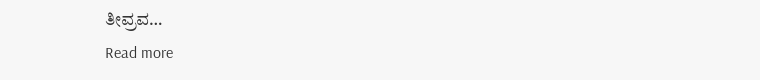ತೀವ್ರವ…
Read more